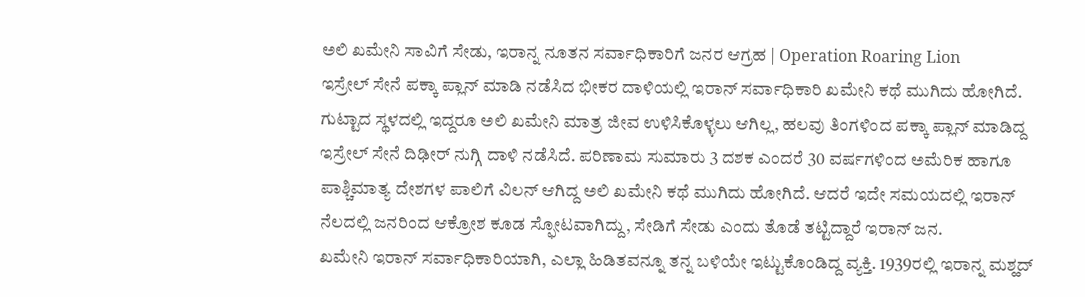ಅಲಿ ಖಮೇನಿ ಸಾವಿಗೆ ಸೇಡು, ಇರಾನ್ನ ನೂತನ ಸರ್ವಾಧಿಕಾರಿಗೆ ಜನರ ಆಗ್ರಹ | Operation Roaring Lion
ಇಸ್ರೇಲ್ ಸೇನೆ ಪಕ್ಕಾ ಪ್ಲಾನ್ ಮಾಡಿ ನಡೆಸಿದ ಭೀಕರ ದಾಳಿಯಲ್ಲಿ ಇರಾನ್ ಸರ್ವಾಧಿಕಾರಿ ಖಮೇನಿ ಕಥೆ ಮುಗಿದು ಹೋಗಿದೆ. ಗುಟ್ಟಾದ ಸ್ಥಳದಲ್ಲಿ ಇದ್ದರೂ ಅಲಿ ಖಮೇನಿ ಮಾತ್ರ ಜೀವ ಉಳಿಸಿಕೊಳ್ಳಲು ಆಗಿಲ್ಲ, ಹಲವು ತಿಂಗಳಿಂದ ಪಕ್ಕಾ ಪ್ಲಾನ್ ಮಾಡಿದ್ದ ಇಸ್ರೇಲ್ ಸೇನೆ ದಿಢೀರ್ ನುಗ್ಗಿ ದಾಳಿ ನಡೆಸಿದೆ. ಪರಿಣಾಮ ಸುಮಾರು 3 ದಶಕ ಎಂದರೆ 30 ವರ್ಷಗಳಿಂದ ಅಮೆರಿಕ ಹಾಗೂ ಪಾಶ್ಚಿಮಾತ್ಯ ದೇಶಗಳ ಪಾಲಿಗೆ ವಿಲನ್ ಆಗಿದ್ದ ಅಲಿ ಖಮೇನಿ ಕಥೆ ಮುಗಿದು ಹೋಗಿದೆ. ಆದರೆ ಇದೇ ಸಮಯದಲ್ಲಿ ಇರಾನ್ ನೆಲದಲ್ಲಿ ಜನರಿಂದ ಆಕ್ರೋಶ ಕೂಡ ಸ್ಫೋಟವಾಗಿದ್ದು, ಸೇಡಿಗೆ ಸೇಡು ಎಂದು ತೊಡೆ ತಟ್ಟಿದ್ದಾರೆ ಇರಾನ್ ಜನ.
ಖಮೇನಿ ಇರಾನ್ ಸರ್ವಾಧಿಕಾರಿಯಾಗಿ, ಎಲ್ಲಾ ಹಿಡಿತವನ್ನೂ ತನ್ನ ಬಳಿಯೇ ಇಟ್ಟುಕೊಂಡಿದ್ದ ವ್ಯಕ್ತಿ. 1939ರಲ್ಲಿ ಇರಾನ್ನ ಮಶ್ಹದ್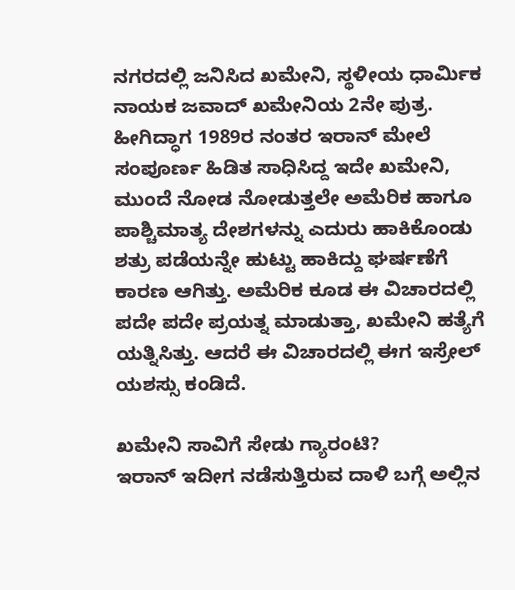ನಗರದಲ್ಲಿ ಜನಿಸಿದ ಖಮೇನಿ, ಸ್ಥಳೀಯ ಧಾರ್ಮಿಕ ನಾಯಕ ಜವಾದ್ ಖಮೇನಿಯ 2ನೇ ಪುತ್ರ. ಹೀಗಿದ್ಧಾಗ 1989ರ ನಂತರ ಇರಾನ್ ಮೇಲೆ ಸಂಪೂರ್ಣ ಹಿಡಿತ ಸಾಧಿಸಿದ್ದ ಇದೇ ಖಮೇನಿ, ಮುಂದೆ ನೋಡ ನೋಡುತ್ತಲೇ ಅಮೆರಿಕ ಹಾಗೂ ಪಾಶ್ಚಿಮಾತ್ಯ ದೇಶಗಳನ್ನು ಎದುರು ಹಾಕಿಕೊಂಡು ಶತ್ರು ಪಡೆಯನ್ನೇ ಹುಟ್ಟು ಹಾಕಿದ್ದು ಘರ್ಷಣೆಗೆ ಕಾರಣ ಆಗಿತ್ತು. ಅಮೆರಿಕ ಕೂಡ ಈ ವಿಚಾರದಲ್ಲಿ ಪದೇ ಪದೇ ಪ್ರಯತ್ನ ಮಾಡುತ್ತಾ, ಖಮೇನಿ ಹತ್ಯೆಗೆ ಯತ್ನಿಸಿತ್ತು. ಆದರೆ ಈ ವಿಚಾರದಲ್ಲಿ ಈಗ ಇಸ್ರೇಲ್ ಯಶಸ್ಸು ಕಂಡಿದೆ.

ಖಮೇನಿ ಸಾವಿಗೆ ಸೇಡು ಗ್ಯಾರಂಟಿ?
ಇರಾನ್ ಇದೀಗ ನಡೆಸುತ್ತಿರುವ ದಾಳಿ ಬಗ್ಗೆ ಅಲ್ಲಿನ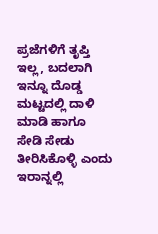ಪ್ರಜೆಗಳಿಗೆ ತೃಪ್ತಿ ಇಲ್ಲ, ಬದಲಾಗಿ ಇನ್ನೂ ದೊಡ್ಡ ಮಟ್ಟದಲ್ಲಿ ದಾಳಿ ಮಾಡಿ ಹಾಗೂ ಸೇಡಿ ಸೇಡು ತೀರಿಸಿಕೊಳ್ಳಿ ಎಂದು ಇರಾನ್ನಲ್ಲಿ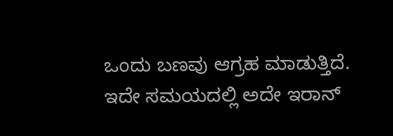ಒಂದು ಬಣವು ಆಗ್ರಹ ಮಾಡುತ್ತಿದೆ. ಇದೇ ಸಮಯದಲ್ಲಿ ಅದೇ ಇರಾನ್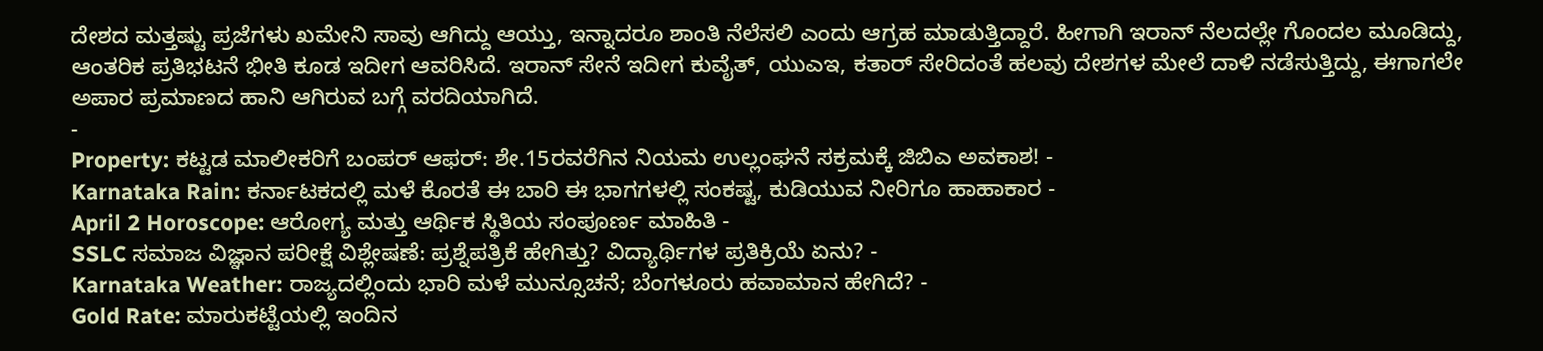ದೇಶದ ಮತ್ತಷ್ಟು ಪ್ರಜೆಗಳು ಖಮೇನಿ ಸಾವು ಆಗಿದ್ದು ಆಯ್ತು, ಇನ್ನಾದರೂ ಶಾಂತಿ ನೆಲೆಸಲಿ ಎಂದು ಆಗ್ರಹ ಮಾಡುತ್ತಿದ್ದಾರೆ. ಹೀಗಾಗಿ ಇರಾನ್ ನೆಲದಲ್ಲೇ ಗೊಂದಲ ಮೂಡಿದ್ದು, ಆಂತರಿಕ ಪ್ರತಿಭಟನೆ ಭೀತಿ ಕೂಡ ಇದೀಗ ಆವರಿಸಿದೆ. ಇರಾನ್ ಸೇನೆ ಇದೀಗ ಕುವೈತ್, ಯುಎಇ, ಕತಾರ್ ಸೇರಿದಂತೆ ಹಲವು ದೇಶಗಳ ಮೇಲೆ ದಾಳಿ ನಡೆಸುತ್ತಿದ್ದು, ಈಗಾಗಲೇ ಅಪಾರ ಪ್ರಮಾಣದ ಹಾನಿ ಆಗಿರುವ ಬಗ್ಗೆ ವರದಿಯಾಗಿದೆ.
-
Property: ಕಟ್ಟಡ ಮಾಲೀಕರಿಗೆ ಬಂಪರ್ ಆಫರ್: ಶೇ.15ರವರೆಗಿನ ನಿಯಮ ಉಲ್ಲಂಘನೆ ಸಕ್ರಮಕ್ಕೆ ಜಿಬಿಎ ಅವಕಾಶ! -
Karnataka Rain: ಕರ್ನಾಟಕದಲ್ಲಿ ಮಳೆ ಕೊರತೆ ಈ ಬಾರಿ ಈ ಭಾಗಗಳಲ್ಲಿ ಸಂಕಷ್ಟ, ಕುಡಿಯುವ ನೀರಿಗೂ ಹಾಹಾಕಾರ -
April 2 Horoscope: ಆರೋಗ್ಯ ಮತ್ತು ಆರ್ಥಿಕ ಸ್ಥಿತಿಯ ಸಂಪೂರ್ಣ ಮಾಹಿತಿ -
SSLC ಸಮಾಜ ವಿಜ್ಞಾನ ಪರೀಕ್ಷೆ ವಿಶ್ಲೇಷಣೆ: ಪ್ರಶ್ನೆಪತ್ರಿಕೆ ಹೇಗಿತ್ತು? ವಿದ್ಯಾರ್ಥಿಗಳ ಪ್ರತಿಕ್ರಿಯೆ ಏನು? -
Karnataka Weather: ರಾಜ್ಯದಲ್ಲಿಂದು ಭಾರಿ ಮಳೆ ಮುನ್ಸೂಚನೆ; ಬೆಂಗಳೂರು ಹವಾಮಾನ ಹೇಗಿದೆ? -
Gold Rate: ಮಾರುಕಟ್ಟೆಯಲ್ಲಿ ಇಂದಿನ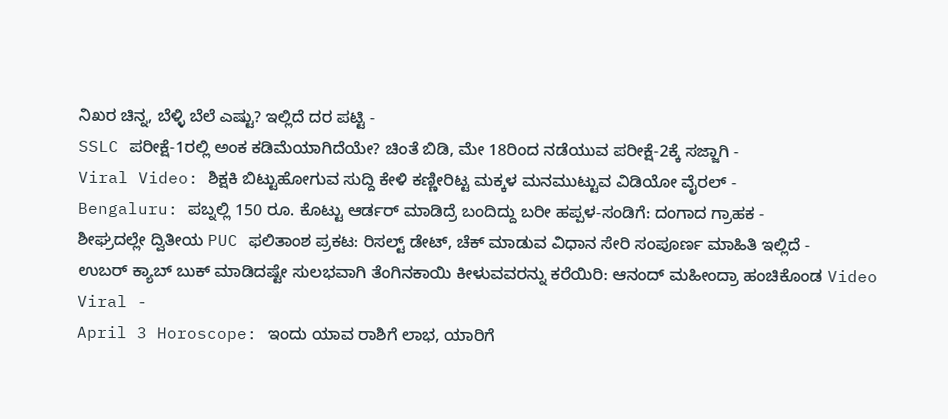ನಿಖರ ಚಿನ್ನ, ಬೆಳ್ಳಿ ಬೆಲೆ ಎಷ್ಟು? ಇಲ್ಲಿದೆ ದರ ಪಟ್ಟಿ -
SSLC ಪರೀಕ್ಷೆ-1ರಲ್ಲಿ ಅಂಕ ಕಡಿಮೆಯಾಗಿದೆಯೇ? ಚಿಂತೆ ಬಿಡಿ, ಮೇ 18ರಿಂದ ನಡೆಯುವ ಪರೀಕ್ಷೆ-2ಕ್ಕೆ ಸಜ್ಜಾಗಿ -
Viral Video: ಶಿಕ್ಷಕಿ ಬಿಟ್ಟುಹೋಗುವ ಸುದ್ದಿ ಕೇಳಿ ಕಣ್ಣೀರಿಟ್ಟ ಮಕ್ಕಳ ಮನಮುಟ್ಟುವ ವಿಡಿಯೋ ವೈರಲ್ -
Bengaluru: ಪಬ್ನಲ್ಲಿ 150 ರೂ. ಕೊಟ್ಟು ಆರ್ಡರ್ ಮಾಡಿದ್ರೆ ಬಂದಿದ್ದು ಬರೀ ಹಪ್ಪಳ-ಸಂಡಿಗೆ: ದಂಗಾದ ಗ್ರಾಹಕ -
ಶೀಘ್ರದಲ್ಲೇ ದ್ವಿತೀಯ PUC ಫಲಿತಾಂಶ ಪ್ರಕಟ: ರಿಸಲ್ಟ್ ಡೇಟ್, ಚೆಕ್ ಮಾಡುವ ವಿಧಾನ ಸೇರಿ ಸಂಪೂರ್ಣ ಮಾಹಿತಿ ಇಲ್ಲಿದೆ -
ಉಬರ್ ಕ್ಯಾಬ್ ಬುಕ್ ಮಾಡಿದಷ್ಟೇ ಸುಲಭವಾಗಿ ತೆಂಗಿನಕಾಯಿ ಕೀಳುವವರನ್ನು ಕರೆಯಿರಿ: ಆನಂದ್ ಮಹೀಂದ್ರಾ ಹಂಚಿಕೊಂಡ Video Viral -
April 3 Horoscope: ಇಂದು ಯಾವ ರಾಶಿಗೆ ಲಾಭ, ಯಾರಿಗೆ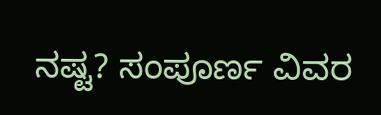ನಷ್ಟ? ಸಂಪೂರ್ಣ ವಿವರ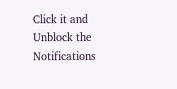Click it and Unblock the Notifications